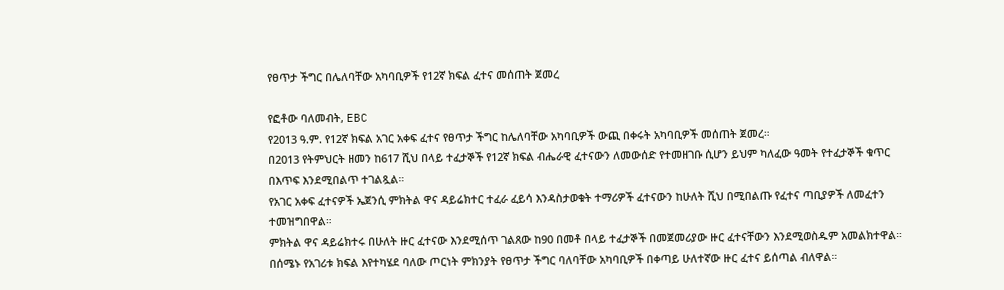የፀጥታ ችግር በሌለባቸው አካባቢዎች የ12ኛ ክፍል ፈተና መሰጠት ጀመረ

የፎቶው ባለመብት, EBC
የ2013 ዓ.ም. የ12ኛ ክፍል አገር አቀፍ ፈተና የፀጥታ ችግር ከሌለባቸው አካባቢዎች ውጪ በቀሩት አካባቢዎች መሰጠት ጀመረ።
በ2013 የትምህርት ዘመን ከ617 ሺህ በላይ ተፈታኞች የ12ኛ ክፍል ብሔራዊ ፈተናውን ለመውሰድ የተመዘገቡ ሲሆን ይህም ካለፈው ዓመት የተፈታኞች ቁጥር በእጥፍ እንደሚበልጥ ተገልጿል።
የአገር አቀፍ ፈተናዎች ኤጀንሲ ምክትል ዋና ዳይሬክተር ተፈራ ፈይሳ እንዳስታወቁት ተማሪዎች ፈተናውን ከሁለት ሺህ በሚበልጡ የፈተና ጣቢያዎች ለመፈተን ተመዝግበዋል።
ምክትል ዋና ዳይሬክተሩ በሁለት ዙር ፈተናው እንደሚሰጥ ገልጸው ከ90 በመቶ በላይ ተፈታኞች በመጀመሪያው ዙር ፈተናቸውን እንደሚወስዱም አመልክተዋል።
በሰሜኑ የአገሪቱ ክፍል እየተካሄደ ባለው ጦርነት ምክንያት የፀጥታ ችግር ባለባቸው አካባቢዎች በቀጣይ ሁለተኛው ዙር ፈተና ይሰጣል ብለዋል።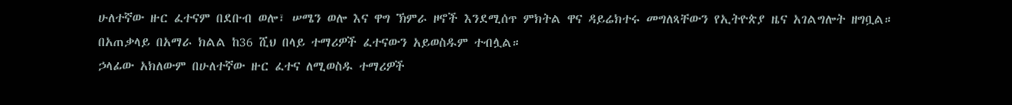ሁለተኛው ዙር ፈተናም በደቡብ ወሎ፣ ሠሜን ወሎ እና ዋግ ኽምራ ዞኖች እንደሚሰጥ ምክትል ዋና ዳይሬክተሩ መግለጻቸውን የኢትዮጵያ ዜና አገልግሎት ዘግቧል።
በአጠቃላይ በአማራ ክልል ከ36 ሺህ በላይ ተማሪዎች ፈተናውን አይወስዱም ተብሏል።
ኃላፊው አክለውም በሁለተኛው ዙር ፈተና ለሚወስዱ ተማሪዎች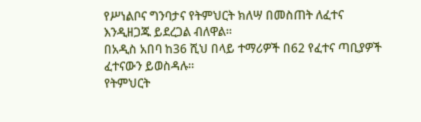የሥነልቦና ግንባታና የትምህርት ክለሣ በመስጠት ለፈተና እንዲዘጋጁ ይደረጋል ብለዋል።
በአዲስ አበባ ከ36 ሺህ በላይ ተማሪዎች በ62 የፈተና ጣቢያዎች ፈተናውን ይወስዳሉ።
የትምህርት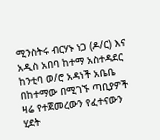ሚንስትሩ ብርሃኑ ነጋ (ዶ/ር) እና አዲስ አበባ ከተማ አስተዳደር ከንቲባ ወ/ሮ አዳነች አቤቤ በከተማው በሚገኙ ጣቢያዎች ዛሬ የተጀመረውን የፈተናውን ሂደት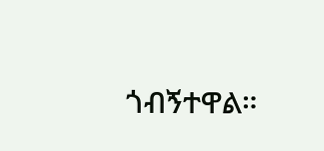ጎብኝተዋል።